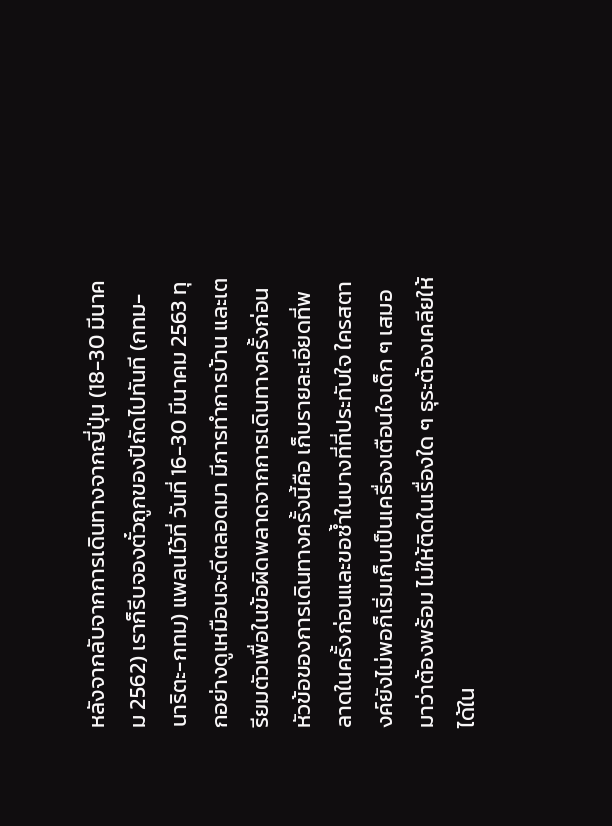หลังจากลับจากการเดินทางจากญี่ปุ่น (18-30 มีนาคม 2562) เราก็รีบจองตั๋วถูกของปีถัดไปทันที (กทม-นาริตะ-กทม) แพลนไว้ที่ วันที่ 16-30 มีนาคม 2563 ทุกอย่างดูเหมือนจะดีตลอดมา มีการทำการบ้าน และเตรียมตัวเพื่อในข้อผิดพลาดจากการเดินทางครั้งก่อน หัวข้อของการเดินทางครั้งนี้คือ เก็บรายละเอียดที่พลาดในครั้งก่อนและขอซ้ำในบางที่ที่ประทับใจ ใครสตางค์ยังไม่พอก็เริ่มเก็บเป็นเครื่องเตือนใจเด็ก ๆ เสมอมาว่าต้องพร้อม ไม่ให้ติดในเรื่องใด ๆ ธุระต้องเคลียให้ได้ใน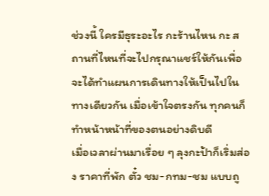ช่วงนี้ ใครมีธุระอะไร กะร้านไหน กะ สถานที่ไหนที่จะไปกรุณาแชร์ให้กันเพื่อจะได้ทำแผนการเดินทางให้เป็นไปในทางเดียวกัน เมื่อเข้าใจตรงกัน ทุกคนก็ทำหน้าหน้าที่ของตนอย่างดิบดี
เมื่อเวลาผ่านมาเรื่อย ๆ ลุงกะป้าก็เริ่มส่อง ราคาที่พัก ตั๋ว ชม-กทม-ชม แบบถู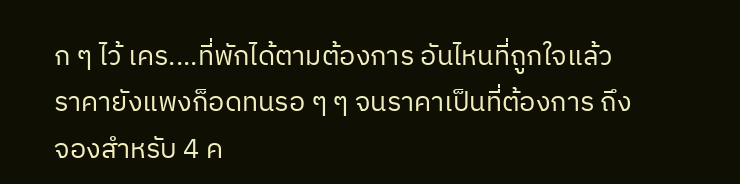ก ๆ ไว้ เคร....ที่พักได้ตามต้องการ อันไหนที่ถูกใจแล้วราคายังแพงก็อดทนรอ ๆ ๆ จนราคาเป็นที่ต้องการ ถึงจองสำหรับ 4 ค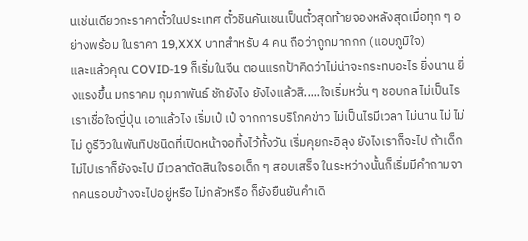นเช่นเดียวกะราคาตั๋วในประเทศ ตั๋วชินคันเชนเป็นตั๋วสุดท้ายจองหลังสุดเมื่อทุก ๆ อย่างพร้อม ในราคา 19,XXX บาทสำหรับ 4 คน ถือว่าถูกมากกก (แอบภูมิใจ)
และแล้วคุณ COVID-19 ก็เริ่มในจีน ตอนแรกป้าคิดว่าไม่น่าจะกระทบอะไร ยิ่งนาน ยิ่งแรงขึ้น มกราคม กุมภาพันธ์ ชักยังไง ยังไงแล้วสิ.....ใจเริ่มหวั่น ๆ ชอบกล ไม่เป็นไรเราเชื่อใจญี่ปุ่น เอาแล้วไง เริ่มเป๋ เป๋ จากการบริโภคข่าว ไม่เป็นไรมีเวลา ไม่นาน ไม่ ไม่ ไม่ ดูรีวิวในพันทิปชนิดที่เปิดหน้าจอทิ้งไว้ทั้งวัน เริ่มคุยกะอิลุง ยังไงเราก็จะไป ถ้าเด็กไม่ไปเราก็ยังจะไป มีเวลาตัดสินใจรอเด็ก ๆ สอบเสร็จ ในระหว่างนั้นก็เริ่มมีคำถามจากคนรอบข้างจะไปอยู่หรือ ไม่กลัวหรือ ก็ยังยืนยันคำเดิ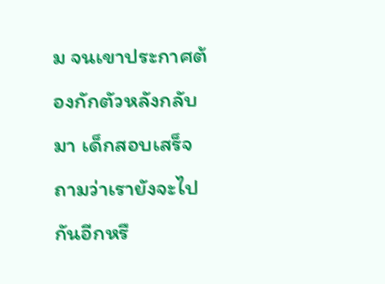ม จนเขาประกาศต้องกักตัวหลังกลับมา เด็กสอบเสร็จ ถามว่าเรายังจะไปกันอีกหรื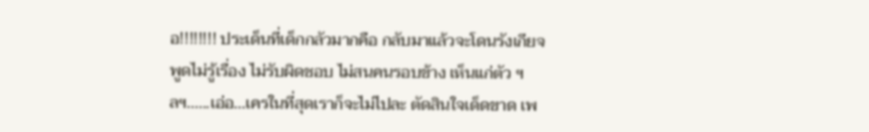อ!!!!!!!! ประเด็นที่เด็กกลัวมากคือ กลับมาแล้วจะโดนรังเกียจ พูดไม่รู้เรื่อง ไม่รับผิดชอบ ไม่สนคนรอบข้าง เห็นแก่ตัว ฯลฯ......เอ่อ...เครในที่สุดเราก็จะไม่ไปละ ตัดสินใจเด็ดขาด เพ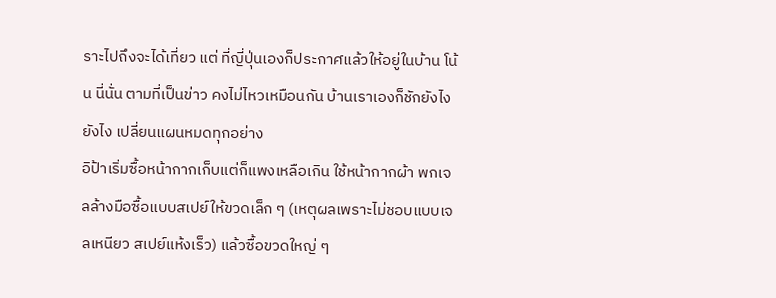ราะไปถึงจะได้เที่ยว แต่ ที่ญี่ปุ่นเองก็ประกาศแล้วให้อยู่ในบ้าน โน้น นี่นั่น ตามที่เป็นข่าว คงไม่ไหวเหมือนกัน บ้านเราเองก็ชักยังไง ยังไง เปลี่ยนแผนหมดทุกอย่าง
อิป้าเริ่มซื้อหน้ากากเก็บแต่ก็แพงเหลือเกิน ใช้หน้ากากผ้า พกเจลล้างมือซื้อแบบสเปย์ให้ขวดเล็ก ๆ (เหตุผลเพราะไม่ชอบแบบเจลเหนียว สเปย์แห้งเร็ว) แล้วซื้อขวดใหญ่ ๆ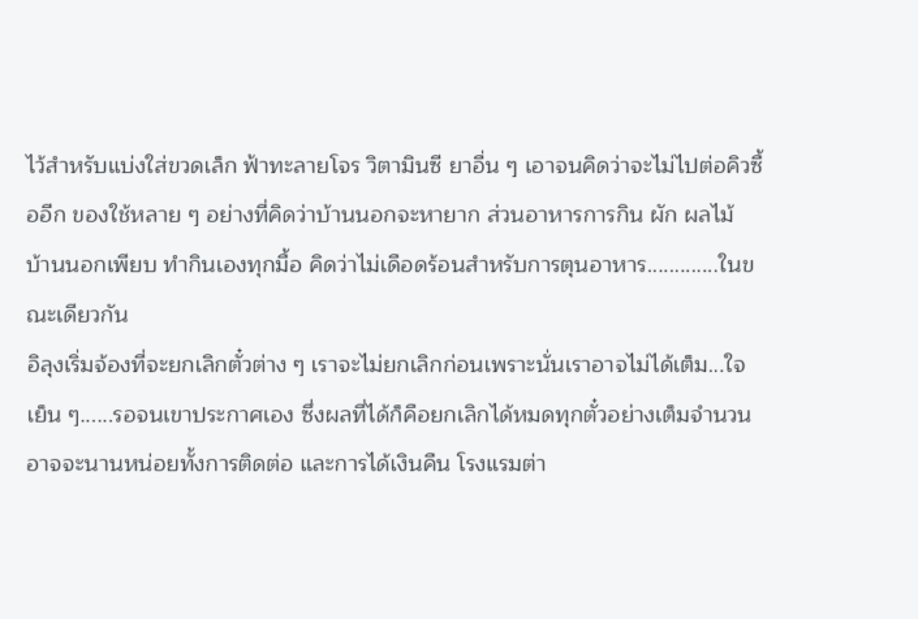ไว้สำหรับแบ่งใส่ขวดเล็ก ฟ้าทะลายโจร วิตามินซี ยาอื่น ๆ เอาจนคิดว่าจะไม่ไปต่อคิวซื้ออีก ของใช้หลาย ๆ อย่างที่คิดว่าบ้านนอกจะหายาก ส่วนอาหารการกิน ผัก ผลไม้ บ้านนอกเพียบ ทำกินเองทุกมื้อ คิดว่าไม่เดือดร้อนสำหรับการตุนอาหาร.............ในขณะเดียวกัน
อิลุงเริ่มจ้องที่จะยกเลิกตั๋วต่าง ๆ เราจะไม่ยกเลิกก่อนเพราะนั่นเราอาจไม่ได้เต็ม...ใจเย็น ๆ......รอจนเขาประกาศเอง ซึ่งผลที่ได้ก็คือยกเลิกได้หมดทุกตั๋วอย่างเต็มจำนวน อาจจะนานหน่อยทั้งการติดต่อ และการได้เงินคืน โรงแรมต่า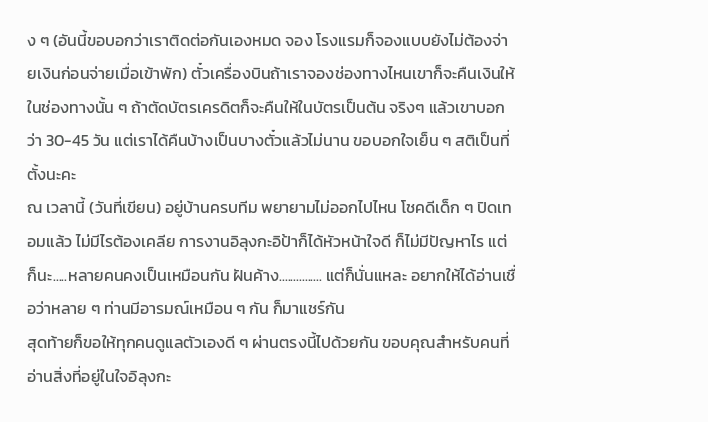ง ๆ (อันนี้ขอบอกว่าเราติดต่อกันเองหมด จอง โรงแรมก็จองแบบยังไม่ต้องจ่ายเงินก่อนจ่ายเมื่อเข้าพัก) ตั๋วเครื่องบินถ้าเราจองช่องทางไหนเขาก็จะคืนเงินให้ในช่องทางนั้น ๆ ถ้าตัดบัตรเครดิตก็จะคืนให้ในบัตรเป็นต้น จริงๆ แล้วเขาบอกว่า 30-45 วัน แต่เราได้คืนบ้างเป็นบางตั๋วแล้วไม่นาน ขอบอกใจเย็น ๆ สติเป็นที่ตั้งนะคะ
ณ เวลานี้ (วันที่เขียน) อยู่บ้านครบทีม พยายามไม่ออกไปไหน โชคดีเด็ก ๆ ปิดเทอมแล้ว ไม่มีไรต้องเคลีย การงานอิลุงกะอิป้าก็ได้หัวหน้าใจดี ก็ไม่มีปัญหาไร แต่ก็นะ.....หลายคนคงเป็นเหมือนกัน ฝันค้าง............... แต่ก็นั่นแหละ อยากให้ได้อ่านเชื่อว่าหลาย ๆ ท่านมีอารมณ์เหมือน ๆ กัน ก็มาแชร์กัน
สุดท้ายก็ขอให้ทุกคนดูแลตัวเองดี ๆ ผ่านตรงนี้ไปด้วยกัน ขอบคุณสำหรับคนที่อ่านสิ่งที่อยู่ในใจอิลุงกะ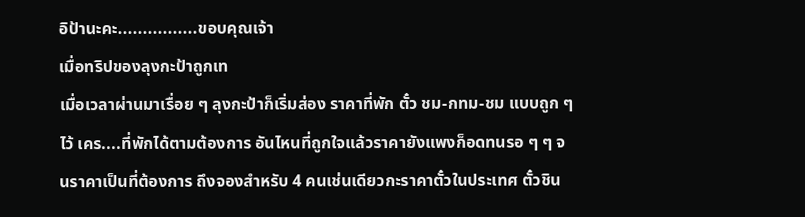อิป้านะคะ................ขอบคุณเจ้า
เมื่อทริปของลุงกะป้าถูกเท
เมื่อเวลาผ่านมาเรื่อย ๆ ลุงกะป้าก็เริ่มส่อง ราคาที่พัก ตั๋ว ชม-กทม-ชม แบบถูก ๆ ไว้ เคร....ที่พักได้ตามต้องการ อันไหนที่ถูกใจแล้วราคายังแพงก็อดทนรอ ๆ ๆ จนราคาเป็นที่ต้องการ ถึงจองสำหรับ 4 คนเช่นเดียวกะราคาตั๋วในประเทศ ตั๋วชิน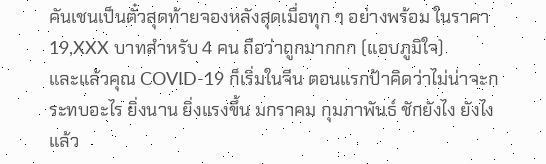คันเชนเป็นตั๋วสุดท้ายจองหลังสุดเมื่อทุก ๆ อย่างพร้อม ในราคา 19,XXX บาทสำหรับ 4 คน ถือว่าถูกมากกก (แอบภูมิใจ)
และแล้วคุณ COVID-19 ก็เริ่มในจีน ตอนแรกป้าคิดว่าไม่น่าจะกระทบอะไร ยิ่งนาน ยิ่งแรงขึ้น มกราคม กุมภาพันธ์ ชักยังไง ยังไงแล้ว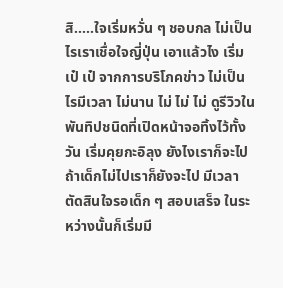สิ.....ใจเริ่มหวั่น ๆ ชอบกล ไม่เป็นไรเราเชื่อใจญี่ปุ่น เอาแล้วไง เริ่มเป๋ เป๋ จากการบริโภคข่าว ไม่เป็นไรมีเวลา ไม่นาน ไม่ ไม่ ไม่ ดูรีวิวในพันทิปชนิดที่เปิดหน้าจอทิ้งไว้ทั้งวัน เริ่มคุยกะอิลุง ยังไงเราก็จะไป ถ้าเด็กไม่ไปเราก็ยังจะไป มีเวลาตัดสินใจรอเด็ก ๆ สอบเสร็จ ในระหว่างนั้นก็เริ่มมี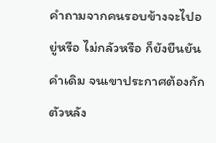คำถามจากคนรอบข้างจะไปอยู่หรือ ไม่กลัวหรือ ก็ยังยืนยันคำเดิม จนเขาประกาศต้องกักตัวหลัง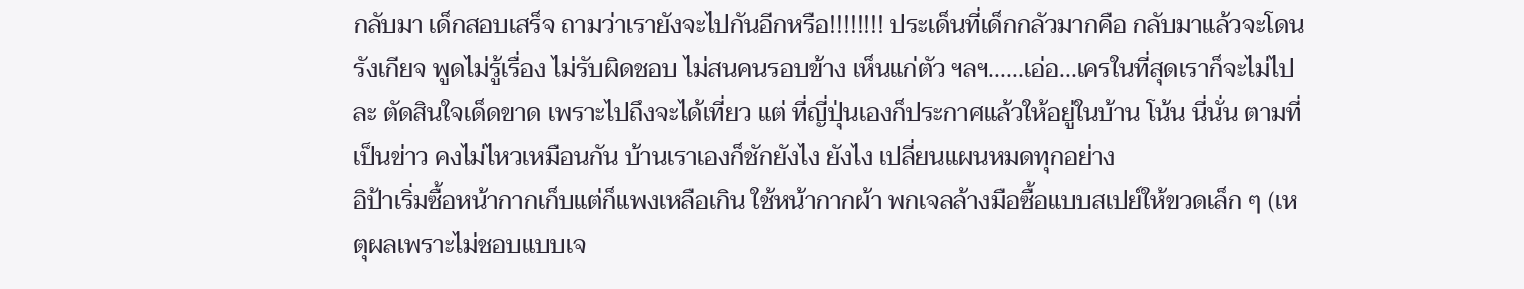กลับมา เด็กสอบเสร็จ ถามว่าเรายังจะไปกันอีกหรือ!!!!!!!! ประเด็นที่เด็กกลัวมากคือ กลับมาแล้วจะโดนรังเกียจ พูดไม่รู้เรื่อง ไม่รับผิดชอบ ไม่สนคนรอบข้าง เห็นแก่ตัว ฯลฯ......เอ่อ...เครในที่สุดเราก็จะไม่ไปละ ตัดสินใจเด็ดขาด เพราะไปถึงจะได้เที่ยว แต่ ที่ญี่ปุ่นเองก็ประกาศแล้วให้อยู่ในบ้าน โน้น นี่นั่น ตามที่เป็นข่าว คงไม่ไหวเหมือนกัน บ้านเราเองก็ชักยังไง ยังไง เปลี่ยนแผนหมดทุกอย่าง
อิป้าเริ่มซื้อหน้ากากเก็บแต่ก็แพงเหลือเกิน ใช้หน้ากากผ้า พกเจลล้างมือซื้อแบบสเปย์ให้ขวดเล็ก ๆ (เหตุผลเพราะไม่ชอบแบบเจ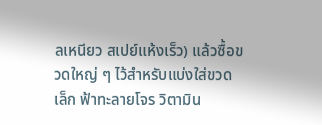ลเหนียว สเปย์แห้งเร็ว) แล้วซื้อขวดใหญ่ ๆ ไว้สำหรับแบ่งใส่ขวดเล็ก ฟ้าทะลายโจร วิตามิน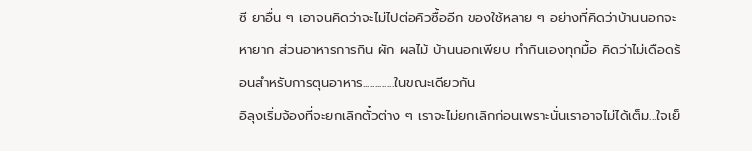ซี ยาอื่น ๆ เอาจนคิดว่าจะไม่ไปต่อคิวซื้ออีก ของใช้หลาย ๆ อย่างที่คิดว่าบ้านนอกจะหายาก ส่วนอาหารการกิน ผัก ผลไม้ บ้านนอกเพียบ ทำกินเองทุกมื้อ คิดว่าไม่เดือดร้อนสำหรับการตุนอาหาร.............ในขณะเดียวกัน
อิลุงเริ่มจ้องที่จะยกเลิกตั๋วต่าง ๆ เราจะไม่ยกเลิกก่อนเพราะนั่นเราอาจไม่ได้เต็ม...ใจเย็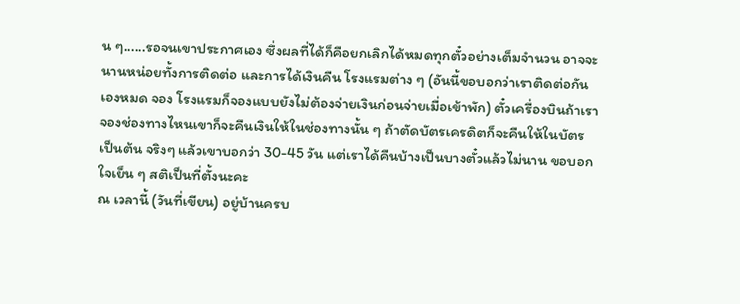น ๆ......รอจนเขาประกาศเอง ซึ่งผลที่ได้ก็คือยกเลิกได้หมดทุกตั๋วอย่างเต็มจำนวน อาจจะนานหน่อยทั้งการติดต่อ และการได้เงินคืน โรงแรมต่าง ๆ (อันนี้ขอบอกว่าเราติดต่อกันเองหมด จอง โรงแรมก็จองแบบยังไม่ต้องจ่ายเงินก่อนจ่ายเมื่อเข้าพัก) ตั๋วเครื่องบินถ้าเราจองช่องทางไหนเขาก็จะคืนเงินให้ในช่องทางนั้น ๆ ถ้าตัดบัตรเครดิตก็จะคืนให้ในบัตรเป็นต้น จริงๆ แล้วเขาบอกว่า 30-45 วัน แต่เราได้คืนบ้างเป็นบางตั๋วแล้วไม่นาน ขอบอกใจเย็น ๆ สติเป็นที่ตั้งนะคะ
ณ เวลานี้ (วันที่เขียน) อยู่บ้านครบ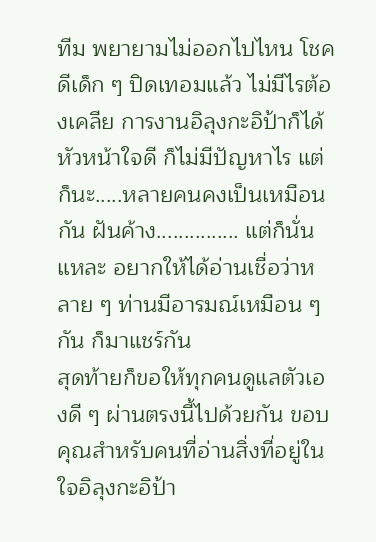ทีม พยายามไม่ออกไปไหน โชคดีเด็ก ๆ ปิดเทอมแล้ว ไม่มีไรต้องเคลีย การงานอิลุงกะอิป้าก็ได้หัวหน้าใจดี ก็ไม่มีปัญหาไร แต่ก็นะ.....หลายคนคงเป็นเหมือนกัน ฝันค้าง............... แต่ก็นั่นแหละ อยากให้ได้อ่านเชื่อว่าหลาย ๆ ท่านมีอารมณ์เหมือน ๆ กัน ก็มาแชร์กัน
สุดท้ายก็ขอให้ทุกคนดูแลตัวเองดี ๆ ผ่านตรงนี้ไปด้วยกัน ขอบคุณสำหรับคนที่อ่านสิ่งที่อยู่ในใจอิลุงกะอิป้า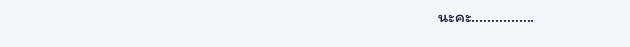นะคะ................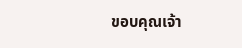ขอบคุณเจ้า